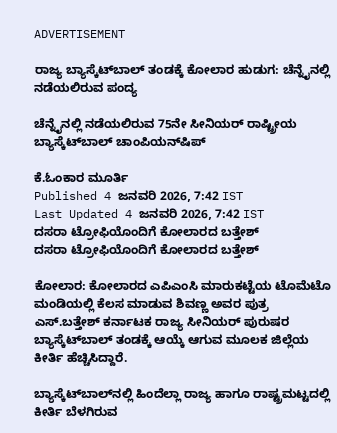ADVERTISEMENT

ರಾಜ್ಯ ಬ್ಯಾಸ್ಕೆಟ್‌ಬಾಲ್ ತಂಡಕ್ಕೆ ಕೋಲಾರ ಹುಡುಗ: ಚೆನ್ನೈನಲ್ಲಿ ನಡೆಯಲಿರುವ ಪಂದ್ಯ

ಚೆನ್ನೈನಲ್ಲಿ ನಡೆಯಲಿರುವ 75ನೇ ಸೀನಿಯರ್ ರಾಷ್ಟ್ರೀಯ ಬ್ಯಾಸ್ಕೆಟ್‌ಬಾಲ್‌ ಚಾಂಪಿಯನ್‌ಷಿಪ್‌

ಕೆ.ಓಂಕಾರ ಮೂರ್ತಿ
Published 4 ಜನವರಿ 2026, 7:42 IST
Last Updated 4 ಜನವರಿ 2026, 7:42 IST
ದಸರಾ ಟ್ರೋಫಿಯೊಂದಿಗೆ ಕೋಲಾರದ ಬತ್ತೇಶ್‌
ದಸರಾ ಟ್ರೋಫಿಯೊಂದಿಗೆ ಕೋಲಾರದ ಬತ್ತೇಶ್‌

ಕೋಲಾರ: ಕೋಲಾರದ ಎಪಿಎಂಸಿ ಮಾರುಕಟ್ಟೆಯ ಟೊಮೆಟೊ ಮಂಡಿಯಲ್ಲಿ ಕೆಲಸ ಮಾಡುವ ಶಿವಣ್ಣ ಅವರ ಪುತ್ರ‌ ಎಸ್‌.ಬತ್ತೇಶ್‌ ಕರ್ನಾಟಕ ರಾಜ್ಯ ಸೀನಿಯರ್‌ ಪುರುಷರ ಬ್ಯಾಸ್ಕೆಟ್‌ಬಾಲ್‌ ತಂಡಕ್ಕೆ ಆಯ್ಕೆ ಆಗುವ ಮೂಲಕ ಜಿಲ್ಲೆಯ ಕೀರ್ತಿ ಹೆಚ್ಚಿಸಿದ್ದಾರೆ.

ಬ್ಯಾಸ್ಕೆಟ್‌ಬಾಲ್‌ನಲ್ಲಿ ಹಿಂದೆಲ್ಲಾ ರಾಜ್ಯ ಹಾಗೂ ರಾಷ್ಟ್ರಮಟ್ಟದಲ್ಲಿ ಕೀರ್ತಿ ಬೆಳಗಿರುವ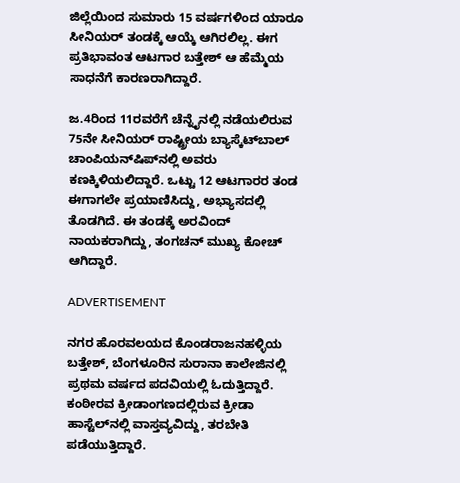ಜಿಲ್ಲೆಯಿಂದ ಸುಮಾರು 15 ವರ್ಷಗಳಿಂದ ಯಾರೂ ಸೀನಿಯರ್‌ ತಂಡಕ್ಕೆ ಆಯ್ಕೆ ಆಗಿರಲಿಲ್ಲ. ಈಗ ಪ್ರತಿಭಾವಂತ ಆಟಗಾರ ಬತ್ತೇಶ್‌ ಆ ಹೆಮ್ಮೆಯ ಸಾಧನೆಗೆ ಕಾರಣರಾಗಿದ್ದಾರೆ.

ಜ.4ರಿಂದ 11ರವರೆಗೆ ಚೆನ್ನೈನಲ್ಲಿ ನಡೆಯಲಿರುವ 75ನೇ ಸೀನಿಯರ್ ರಾಷ್ಟ್ರೀಯ ಬ್ಯಾಸ್ಕೆಟ್‌ಬಾಲ್‌ ಚಾಂಪಿಯನ್‌ಷಿಪ್‌ನಲ್ಲಿ ಅವರು ಕಣಕ್ಕಿಳಿಯಲಿದ್ದಾರೆ. ಒಟ್ಟು 12 ಆಟಗಾರರ ತಂಡ ಈಗಾಗಲೇ ಪ್ರಯಾಣಿಸಿದ್ದು, ಅಭ್ಯಾಸದಲ್ಲಿ ತೊಡಗಿದೆ. ಈ ತಂಡಕ್ಕೆ ಅರವಿಂದ್‌ ನಾಯಕರಾಗಿದ್ದು, ತಂಗಚನ್‌ ಮುಖ್ಯ ಕೋಚ್‌ ಆಗಿದ್ದಾರೆ.

ADVERTISEMENT

ನಗರ ಹೊರವಲಯದ ಕೊಂಡರಾಜನಹಳ್ಳಿಯ ಬತ್ತೇಶ್‌, ಬೆಂಗಳೂರಿನ ಸುರಾನಾ ಕಾಲೇಜಿನಲ್ಲಿ ಪ್ರಥಮ ವರ್ಷದ ಪದವಿಯಲ್ಲಿ ಓದುತ್ತಿದ್ದಾರೆ. ಕಂಠೀರವ ಕ್ರೀಡಾಂಗಣದಲ್ಲಿರುವ ಕ್ರೀಡಾ ಹಾಸ್ಟೆಲ್‌ನಲ್ಲಿ ವಾಸ್ತವ್ಯವಿದ್ದು, ತರಬೇತಿ ಪಡೆಯುತ್ತಿದ್ದಾರೆ.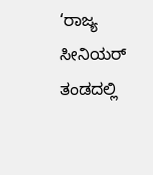‘ರಾಜ್ಯ ಸೀನಿಯರ್‌ ತಂಡದಲ್ಲಿ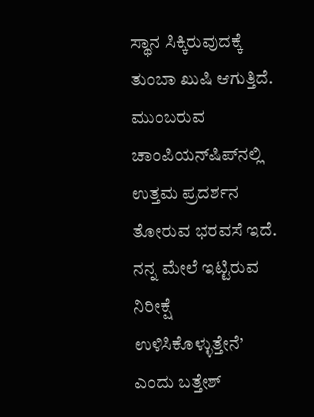ಸ್ಥಾನ ಸಿಕ್ಕಿರುವುದಕ್ಕೆ ತುಂಬಾ ಖುಷಿ ಆಗುತ್ತಿದೆ. ಮುಂಬರುವ ಚಾಂಪಿಯನ್‌ಷಿಪ್‌ನಲ್ಲಿ ಉತ್ತಮ ಪ್ರದರ್ಶನ ತೋರುವ ಭರವಸೆ ಇದೆ. ನನ್ನ ಮೇಲೆ ಇಟ್ಟಿರುವ ನಿರೀಕ್ಷೆ ಉಳಿಸಿಕೊಳ್ಳುತ್ತೇನೆ’ ಎಂದು ಬತ್ತೇಶ್‌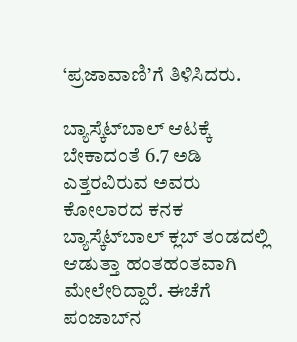‘ಪ್ರಜಾವಾಣಿ’ಗೆ ತಿಳಿಸಿದರು.

ಬ್ಯಾಸ್ಕೆಟ್‌ಬಾಲ್‌ ಆಟಕ್ಕೆ ಬೇಕಾದಂತೆ 6.7 ಅಡಿ ಎತ್ತರವಿರುವ ಅವರು ಕೋಲಾರದ ಕನಕ ಬ್ಯಾಸ್ಕೆಟ್‌ಬಾಲ್‌ ಕ್ಲಬ್‌ ತಂಡದಲ್ಲಿ ಆಡುತ್ತಾ ಹಂತಹಂತವಾಗಿ ಮೇಲೇರಿದ್ದಾರೆ. ಈಚೆಗೆ ಪಂಜಾಬ್‌ನ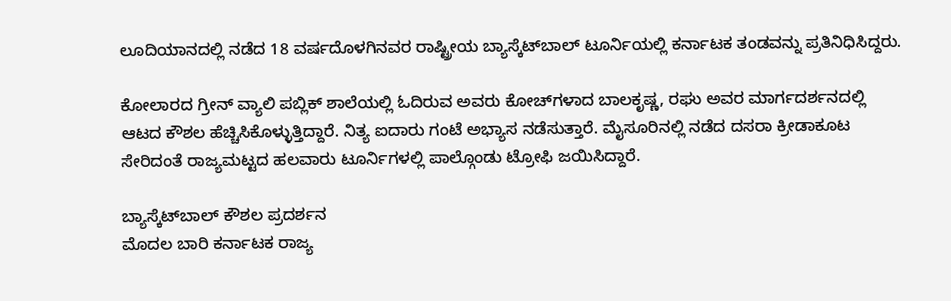ಲೂದಿಯಾನದಲ್ಲಿ ನಡೆದ 18 ವರ್ಷದೊಳಗಿನವರ ರಾಷ್ಟ್ರೀಯ ಬ್ಯಾಸ್ಕೆಟ್‌ಬಾಲ್‌ ಟೂರ್ನಿಯಲ್ಲಿ ಕರ್ನಾಟಕ ತಂಡವನ್ನು ಪ್ರತಿನಿಧಿಸಿದ್ದರು.

ಕೋಲಾರದ ಗ್ರೀನ್ ವ್ಯಾಲಿ ಪಬ್ಲಿಕ್‌ ಶಾಲೆಯಲ್ಲಿ ಓದಿರುವ ಅವರು ಕೋಚ್‌ಗಳಾದ ಬಾಲಕೃಷ್ಣ, ರಘು ಅವರ ಮಾರ್ಗದರ್ಶನದಲ್ಲಿ ಆಟದ ಕೌಶಲ ಹೆಚ್ಚಿಸಿಕೊಳ್ಳುತ್ತಿದ್ದಾರೆ. ನಿತ್ಯ ಐದಾರು ಗಂಟೆ ಅಭ್ಯಾಸ ನಡೆಸುತ್ತಾರೆ. ಮೈಸೂರಿನಲ್ಲಿ ನಡೆದ ದಸರಾ ಕ್ರೀಡಾಕೂಟ ಸೇರಿದಂತೆ ರಾಜ್ಯಮಟ್ಟದ ಹಲವಾರು ಟೂರ್ನಿಗಳಲ್ಲಿ ಪಾಲ್ಗೊಂಡು ಟ್ರೋಫಿ ಜಯಿಸಿದ್ದಾರೆ.

ಬ್ಯಾಸ್ಕೆಟ್‌ಬಾಲ್‌ ಕೌಶಲ ಪ‍್ರದರ್ಶನ
ಮೊದಲ ಬಾರಿ ಕರ್ನಾಟಕ ರಾಜ್ಯ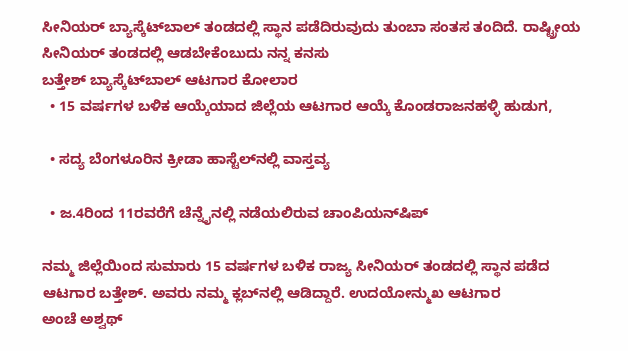ಸೀನಿಯರ್‌ ಬ್ಯಾಸ್ಕೆಟ್‌ಬಾಲ್‌ ತಂಡದಲ್ಲಿ ಸ್ಥಾನ ಪಡೆದಿರುವುದು ತುಂಬಾ ಸಂತಸ ತಂದಿದೆ. ರಾಷ್ಟ್ರೀಯ ಸೀನಿಯರ್‌ ತಂಡದಲ್ಲಿ ಆಡಬೇಕೆಂಬುದು ನನ್ನ ಕನಸು
ಬತ್ತೇಶ್‌ ಬ್ಯಾಸ್ಕೆಟ್‌ಬಾಲ್‌ ಆಟಗಾರ ಕೋಲಾರ
  • 15 ವರ್ಷಗಳ ಬಳಿಕ ಆಯ್ಕೆಯಾದ ಜಿಲ್ಲೆಯ ಆಟಗಾರ ಆಯ್ಕೆ ಕೊಂಡರಾಜನಹಳ್ಳಿ ಹುಡುಗ,

  • ಸದ್ಯ ಬೆಂಗಳೂರಿನ ಕ್ರೀಡಾ ಹಾಸ್ಟೆಲ್‌ನಲ್ಲಿ ವಾಸ್ತವ್ಯ

  • ಜ.4ರಿಂದ 11ರವರೆಗೆ ಚೆನ್ನೈನಲ್ಲಿ ನಡೆಯಲಿರುವ ಚಾಂಪಿಯನ್‌ಷಿಪ್‌

ನಮ್ಮ ಜಿಲ್ಲೆಯಿಂದ ಸುಮಾರು 15 ವರ್ಷಗಳ ಬಳಿಕ ರಾಜ್ಯ ಸೀನಿಯರ್‌ ತಂಡದಲ್ಲಿ ಸ್ಥಾನ ಪಡೆದ ಆಟಗಾರ ಬತ್ತೇಶ್‌. ಅವರು ನಮ್ಮ ಕ್ಲಬ್‌ನಲ್ಲಿ ಆಡಿದ್ದಾರೆ. ಉದಯೋನ್ಮುಖ ಆಟಗಾರ
ಅಂಚೆ ಅಶ್ವಥ್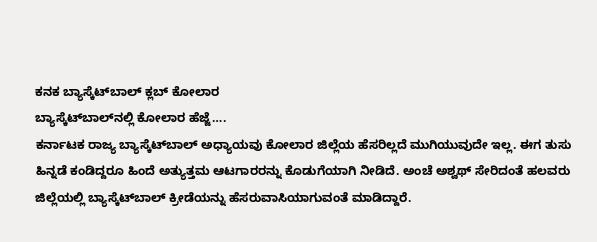ಕನಕ ಬ್ಯಾಸ್ಕೆಟ್‌ಬಾಲ್‌ ಕ್ಲಬ್‌ ಕೋಲಾರ
ಬ್ಯಾಸ್ಕೆಟ್‌ಬಾಲ್‌ನಲ್ಲಿ ಕೋಲಾರ ಹೆಜ್ಜೆ….
ಕರ್ನಾಟಕ ರಾಜ್ಯ ಬ್ಯಾಸ್ಕೆಟ್‌ಬಾಲ್‌ ಅಧ್ಯಾಯವು ಕೋಲಾರ ಜಿಲ್ಲೆಯ ಹೆಸರಿಲ್ಲದೆ ಮುಗಿಯುವುದೇ ಇಲ್ಲ. ಈಗ ತುಸು ಹಿನ್ನಡೆ ಕಂಡಿದ್ದರೂ ಹಿಂದೆ ಅತ್ಯುತ್ತಮ ಆಟಗಾರರ‌ನ್ನು ಕೊಡುಗೆಯಾಗಿ ನೀಡಿದೆ. ಅಂಚೆ ಅಶ್ವಥ್ ಸೇರಿದಂತೆ ಹಲವರು ಜಿಲ್ಲೆಯಲ್ಲಿ ಬ್ಯಾಸ್ಕೆಟ್‌ಬಾಲ್ ಕ್ರೀಡೆಯನ್ನು ಹೆಸರುವಾಸಿಯಾಗುವಂತೆ ಮಾಡಿದ್ದಾರೆ.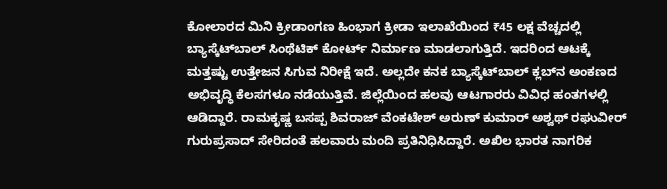ಕೋಲಾರದ ಮಿನಿ ಕ್ರೀಡಾಂಗಣ ಹಿಂಭಾಗ ಕ್ರೀಡಾ ಇಲಾಖೆಯಿಂದ ₹45 ಲಕ್ಷ ವೆಚ್ಚದಲ್ಲಿ ಬ್ಯಾಸ್ಕೆಟ್‌ಬಾಲ್‌ ಸಿಂಥೆಟಿಕ್‌ ಕೋರ್ಟ್‌ ನಿರ್ಮಾಣ ಮಾಡಲಾಗುತ್ತಿದೆ. ಇದರಿಂದ ಆಟಕ್ಕೆ ಮತ್ತಷ್ಟು ಉತ್ತೇಜನ ಸಿಗುವ ನಿರೀಕ್ಷೆ ಇದೆ. ಅಲ್ಲದೇ ಕನಕ ಬ್ಯಾಸ್ಕೆಟ್‌ಬಾಲ್‌ ಕ್ಲಬ್‌ನ ಅಂಕಣದ ಅಭಿವೃದ್ಧಿ ಕೆಲಸಗಳೂ ನಡೆಯುತ್ತಿವೆ. ಜಿಲ್ಲೆಯಿಂದ ಹಲವು ಆಟಗಾರರು ವಿವಿಧ ಹಂತಗಳಲ್ಲಿ ಆಡಿದ್ದಾರೆ. ರಾಮಕೃಷ್ಣ ಬಸಪ್ಪ ಶಿವರಾಜ್‌ ವೆಂಕಟೇಶ್‌ ಅರುಣ್‌ ಕುಮಾರ್‌ ಅಶ್ವಥ್‌ ರಘುವೀರ್‌ ಗುರುಪ್ರಸಾದ್‌ ಸೇರಿದಂತೆ ಹಲವಾರು ಮಂದಿ ಪ್ರತಿನಿಧಿಸಿದ್ದಾರೆ. ಅಖಿಲ ಭಾರತ ನಾಗರಿಕ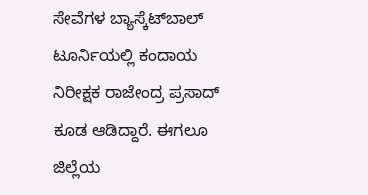ಸೇವೆಗಳ ಬ್ಯಾಸ್ಕೆಟ್‌ಬಾಲ್‌ ಟೂರ್ನಿಯಲ್ಲಿ ಕಂದಾಯ ನಿರೀಕ್ಷಕ ರಾಜೇಂದ್ರ ಪ್ರಸಾದ್‌ ಕೂಡ ಆಡಿದ್ದಾರೆ. ಈಗಲೂ ಜಿಲ್ಲೆಯ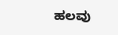ಹಲವು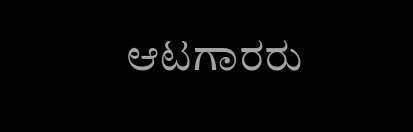ಆಟಗಾರರು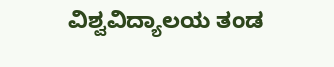ವಿಶ್ವವಿದ್ಯಾಲಯ ತಂಡ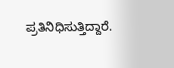ಪ್ರತಿನಿಧಿಸುತ್ತಿದ್ದಾರೆ.